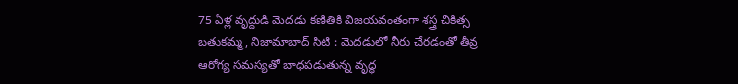75 ఏళ్ల వృద్దుడి మెదడు కణితికి విజయవంతంగా శస్త్ర చికిత్స
బతుకమ్మ, నిజామాబాద్ సిటి : మెదడులో నీరు చేరడంతో తీవ్ర ఆరోగ్య సమస్యతో బాధపడుతున్న వృద్ధ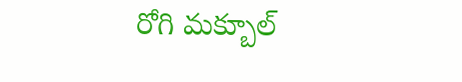రోగి మక్బూల్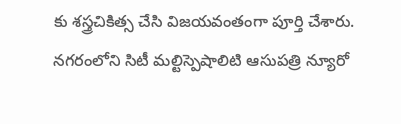కు శస్త్రచికిత్స చేసి విజయవంతంగా పూర్తి చేశారు. నగరంలోని సిటీ మల్టిస్పెషాలిటి ఆసుపత్రి న్యూరో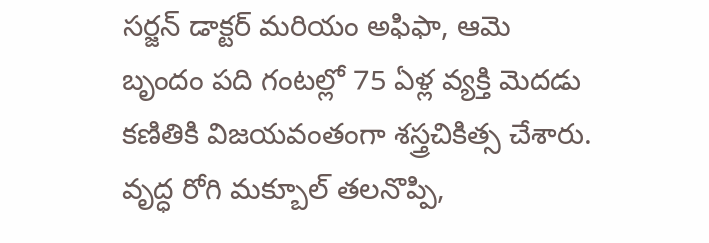సర్జన్ డాక్టర్ మరియం అఫిఫా, ఆమె బృందం పది గంటల్లో 75 ఏళ్ల వ్యక్తి మెదడు కణితికి విజయవంతంగా శస్త్రచికిత్స చేశారు. వృద్ధ రోగి మక్బూల్ తలనొప్పి,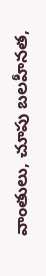వాంతులు, చూపు బలహీనత,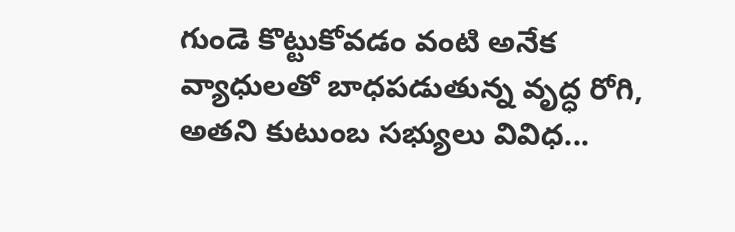గుండె కొట్టుకోవడం వంటి అనేక వ్యాధులతో బాధపడుతున్న వృద్ధ రోగి, అతని కుటుంబ సభ్యులు వివిధ...